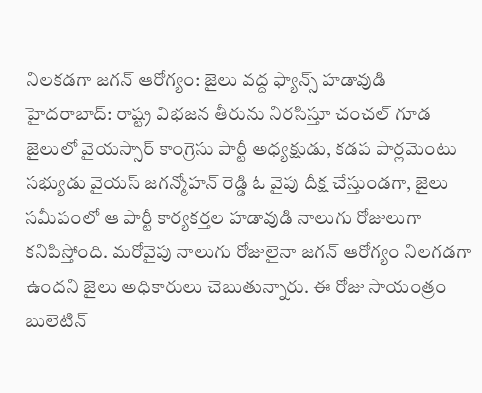నిలకడగా జగన్ ఆరోగ్యం: జైలు వద్ద ఫ్యాన్స్ హడావుడి
హైదరాబాద్: రాష్ట్ర విభజన తీరును నిరసిస్తూ చంచల్ గూడ జైలులో వైయస్సార్ కాంగ్రెసు పార్టీ అధ్యక్షుడు, కడప పార్లమెంటు సభ్యుడు వైయస్ జగన్మోహన్ రెడ్డి ఓ వైపు దీక్ష చేస్తుండగా, జైలు సమీపంలో ఆ పార్టీ కార్యకర్తల హడావుడి నాలుగు రోజులుగా కనిపిస్తోంది. మరోవైపు నాలుగు రోజులైనా జగన్ ఆరోగ్యం నిలగడగా ఉందని జైలు అధికారులు చెబుతున్నారు. ఈ రోజు సాయంత్రం బులెటిన్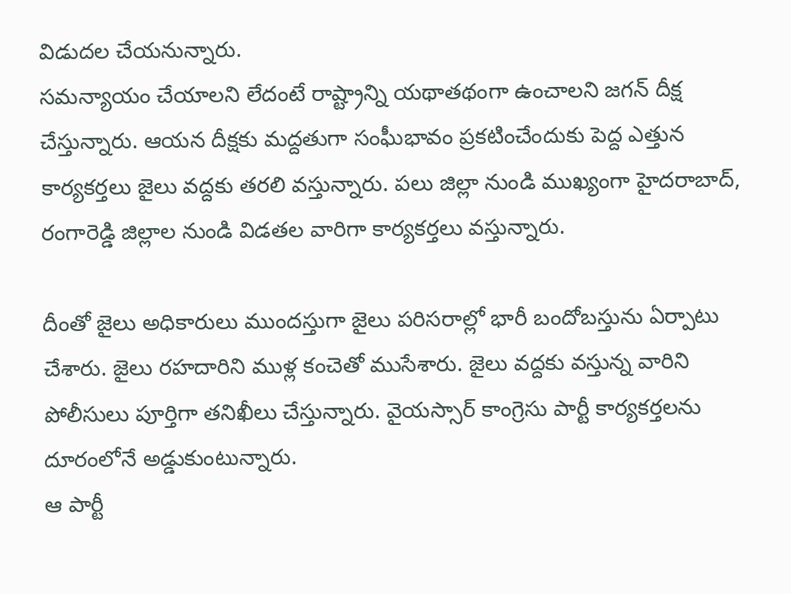విడుదల చేయనున్నారు.
సమన్యాయం చేయాలని లేదంటే రాష్ట్రాన్ని యథాతథంగా ఉంచాలని జగన్ దీక్ష చేస్తున్నారు. ఆయన దీక్షకు మద్దతుగా సంఘీభావం ప్రకటించేందుకు పెద్ద ఎత్తున కార్యకర్తలు జైలు వద్దకు తరలి వస్తున్నారు. పలు జిల్లా నుండి ముఖ్యంగా హైదరాబాద్, రంగారెడ్డి జిల్లాల నుండి విడతల వారిగా కార్యకర్తలు వస్తున్నారు.

దీంతో జైలు అధికారులు ముందస్తుగా జైలు పరిసరాల్లో భారీ బందోబస్తును ఏర్పాటు చేశారు. జైలు రహదారిని ముళ్ల కంచెతో ముసేశారు. జైలు వద్దకు వస్తున్న వారిని పోలీసులు పూర్తిగా తనిఖీలు చేస్తున్నారు. వైయస్సార్ కాంగ్రెసు పార్టీ కార్యకర్తలను దూరంలోనే అడ్డుకుంటున్నారు.
ఆ పార్టీ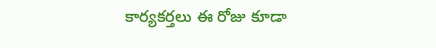కార్యకర్తలు ఈ రోజు కూడా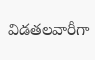విడతలవారీగా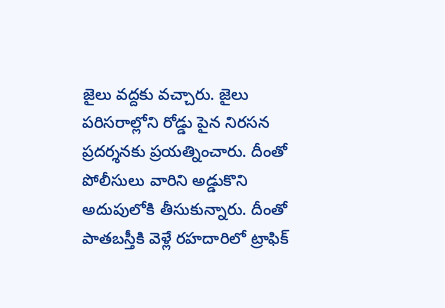జైలు వద్దకు వచ్చారు. జైలు పరిసరాల్లోని రోడ్డు పైన నిరసన ప్రదర్శనకు ప్రయత్నించారు. దీంతో పోలీసులు వారిని అడ్డుకొని అదుపులోకి తీసుకున్నారు. దీంతో పాతబస్తీకి వెళ్లే రహదారిలో ట్రాఫిక్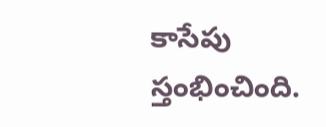కాసేపు స్తంభించింది.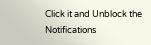Click it and Unblock the Notifications